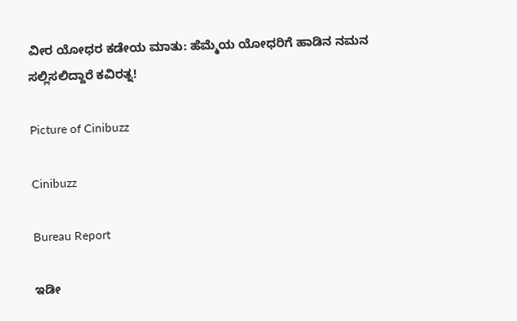ವೀರ ಯೋಧರ ಕಡೇಯ ಮಾತು: ಹೆಮ್ಮೆಯ ಯೋಧರಿಗೆ ಹಾಡಿನ ನಮನ ಸಲ್ಲಿಸಲಿದ್ದಾರೆ ಕವಿರತ್ನ!

Picture of Cinibuzz

Cinibuzz

Bureau Report

ಇಡೀ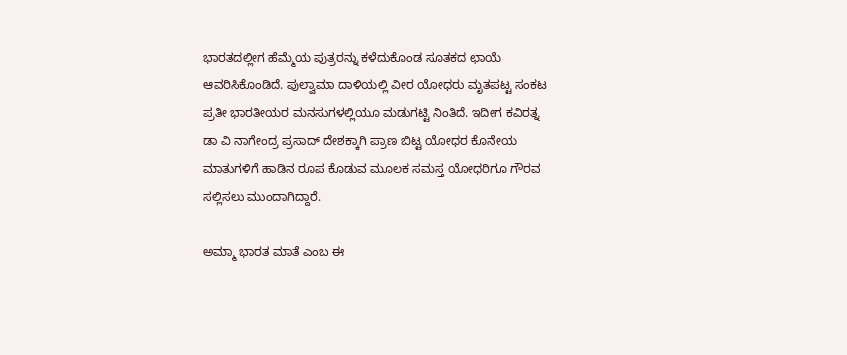ಭಾರತದಲ್ಲೀಗ ಹೆಮ್ಮೆಯ ಪುತ್ರರನ್ನು ಕಳೆದುಕೊಂಡ ಸೂತಕದ ಛಾಯೆ ಆವರಿಸಿಕೊಂಡಿದೆ. ಪುಲ್ವಾಮಾ ದಾಳಿಯಲ್ಲಿ ವೀರ ಯೋಧರು ಮೃತಪಟ್ಟ ಸಂಕಟ ಪ್ರತೀ ಭಾರತೀಯರ ಮನಸುಗಳಲ್ಲಿಯೂ ಮಡುಗಟ್ಟಿ ನಿಂತಿದೆ. ಇದೀಗ ಕವಿರತ್ನ ಡಾ ವಿ ನಾಗೇಂದ್ರ ಪ್ರಸಾದ್ ದೇಶಕ್ಕಾಗಿ ಪ್ರಾಣ ಬಿಟ್ಟ ಯೋಧರ ಕೊನೇಯ ಮಾತುಗಳಿಗೆ ಹಾಡಿನ ರೂಪ ಕೊಡುವ ಮೂಲಕ ಸಮಸ್ತ ಯೋಧರಿಗೂ ಗೌರವ ಸಲ್ಲಿಸಲು ಮುಂದಾಗಿದ್ದಾರೆ.

ಅಮ್ಮಾ ಭಾರತ ಮಾತೆ ಎಂಬ ಈ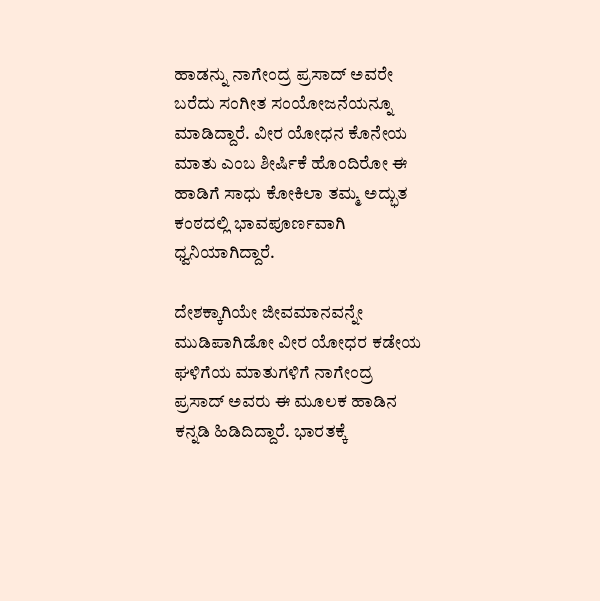ಹಾಡನ್ನು ನಾಗೇಂದ್ರ ಪ್ರಸಾದ್ ಅವರೇ ಬರೆದು ಸಂಗೀತ ಸಂಯೋಜನೆಯನ್ನೂ ಮಾಡಿದ್ದಾರೆ. ವೀರ ಯೋಧನ ಕೊನೇಯ ಮಾತು ಎಂಬ ಶೀರ್ಷಿಕೆ ಹೊಂದಿರೋ ಈ ಹಾಡಿಗೆ ಸಾಧು ಕೋಕಿಲಾ ತಮ್ಮ ಅದ್ಭುತ ಕಂಠದಲ್ಲಿ ಭಾವಪೂರ್ಣವಾಗಿ ಧ್ವನಿಯಾಗಿದ್ದಾರೆ.

ದೇಶಕ್ಕಾಗಿಯೇ ಜೀವಮಾನವನ್ನೇ ಮುಡಿಪಾಗಿಡೋ ವೀರ ಯೋಧರ ಕಡೇಯ ಘಳಿಗೆಯ ಮಾತುಗಳಿಗೆ ನಾಗೇಂದ್ರ ಪ್ರಸಾದ್ ಅವರು ಈ ಮೂಲಕ ಹಾಡಿನ ಕನ್ನಡಿ ಹಿಡಿದಿದ್ದಾರೆ. ಭಾರತಕ್ಕೆ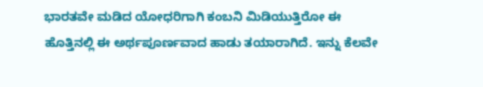ಭಾರತವೇ ಮಡಿದ ಯೋಧರಿಗಾಗಿ ಕಂಬನಿ ಮಿಡಿಯುತ್ತಿರೋ ಈ ಹೊತ್ತಿನಲ್ಲಿ ಈ ಅರ್ಥಪೂರ್ಣವಾದ ಹಾಡು ತಯಾರಾಗಿದೆ. ಇನ್ನು ಕೆಲವೇ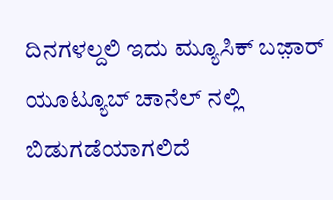ದಿನಗಳಲ್ದಲಿ ಇದು ಮ್ಯೂಸಿಕ್ ಬಜ಼ಾರ್ ಯೂಟ್ಯೂಬ್ ಚಾನೆಲ್ ನಲ್ಲಿ ಬಿಡುಗಡೆಯಾಗಲಿದೆ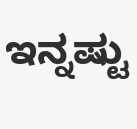ಇನ್ನಷ್ಟು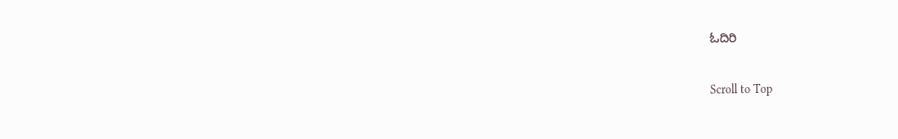ಓದಿರಿ

Scroll to Top